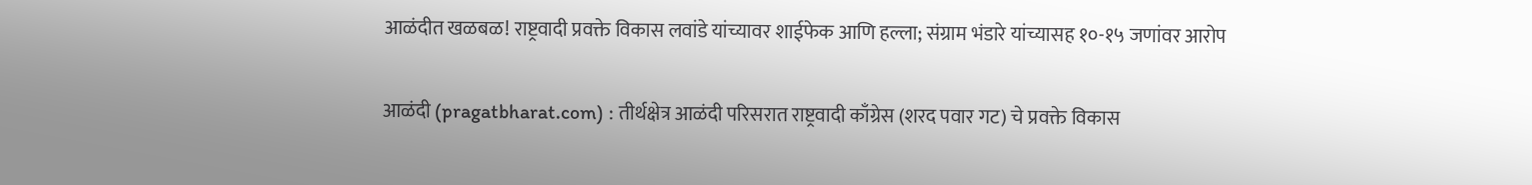आळंदीत खळबळ! राष्ट्रवादी प्रवक्ते विकास लवांडे यांच्यावर शाईफेक आणि हल्ला; संग्राम भंडारे यांच्यासह १०-१५ जणांवर आरोप

आळंदी (pragatbharat.com) : तीर्थक्षेत्र आळंदी परिसरात राष्ट्रवादी काँग्रेस (शरद पवार गट) चे प्रवक्ते विकास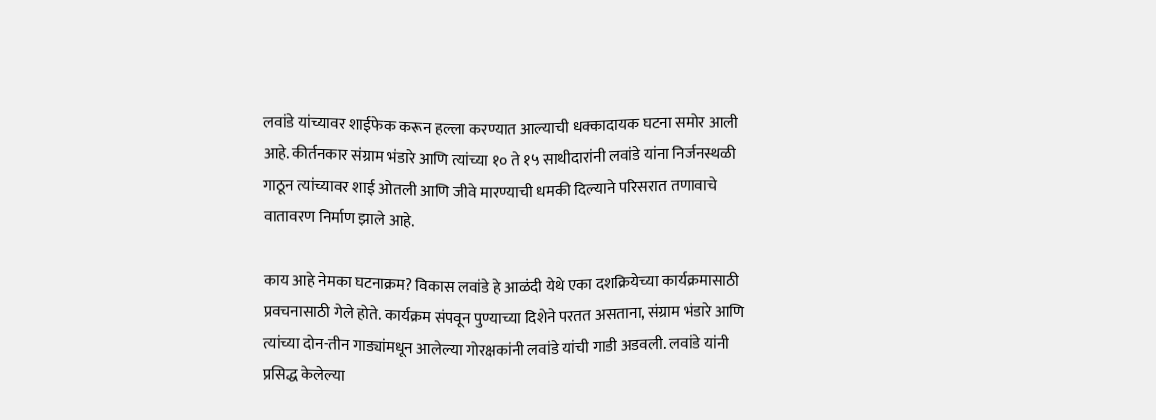लवांडे यांच्यावर शाईफेक करून हल्ला करण्यात आल्याची धक्कादायक घटना समोर आली आहे. कीर्तनकार संग्राम भंडारे आणि त्यांच्या १० ते १५ साथीदारांनी लवांडे यांना निर्जनस्थळी गाठून त्यांच्यावर शाई ओतली आणि जीवे मारण्याची धमकी दिल्याने परिसरात तणावाचे वातावरण निर्माण झाले आहे.

काय आहे नेमका घटनाक्रम? विकास लवांडे हे आळंदी येथे एका दशक्रियेच्या कार्यक्रमासाठी प्रवचनासाठी गेले होते. कार्यक्रम संपवून पुण्याच्या दिशेने परतत असताना, संग्राम भंडारे आणि त्यांच्या दोन-तीन गाड्यांमधून आलेल्या गोरक्षकांनी लवांडे यांची गाडी अडवली. लवांडे यांनी प्रसिद्ध केलेल्या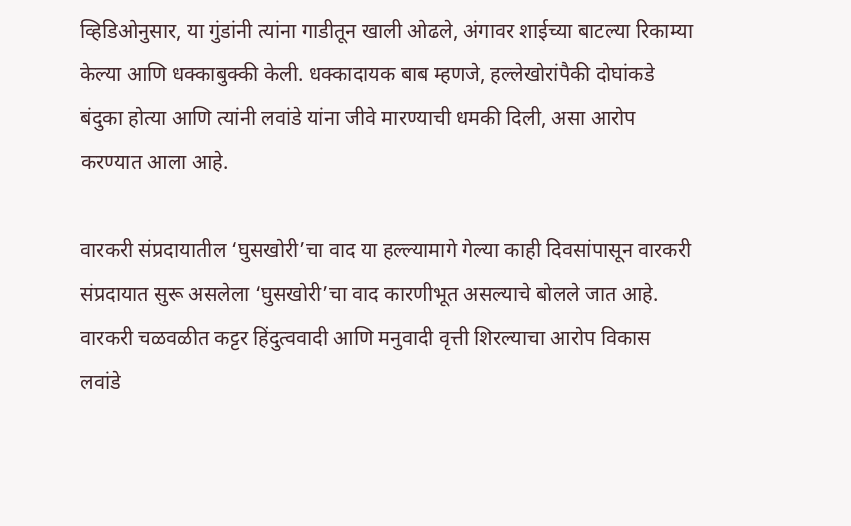व्हिडिओनुसार, या गुंडांनी त्यांना गाडीतून खाली ओढले, अंगावर शाईच्या बाटल्या रिकाम्या केल्या आणि धक्काबुक्की केली. धक्कादायक बाब म्हणजे, हल्लेखोरांपैकी दोघांकडे बंदुका होत्या आणि त्यांनी लवांडे यांना जीवे मारण्याची धमकी दिली, असा आरोप करण्यात आला आहे.

वारकरी संप्रदायातील ‘घुसखोरी’चा वाद या हल्ल्यामागे गेल्या काही दिवसांपासून वारकरी संप्रदायात सुरू असलेला ‘घुसखोरी’चा वाद कारणीभूत असल्याचे बोलले जात आहे. वारकरी चळवळीत कट्टर हिंदुत्ववादी आणि मनुवादी वृत्ती शिरल्याचा आरोप विकास लवांडे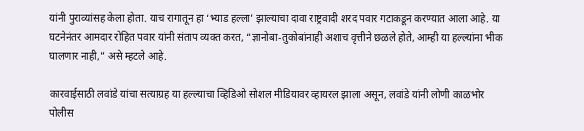यांनी पुराव्यांसह केला होता. याच रागातून हा ‘भ्याड हल्ला’ झाल्याचा दावा राष्ट्रवादी शरद पवार गटाकडून करण्यात आला आहे. या घटनेनंतर आमदार रोहित पवार यांनी संताप व्यक्त करत, “ज्ञानोबा-तुकोबांनाही अशाच वृत्तीने छळले होते, आम्ही या हल्ल्यांना भीक घालणार नाही,” असे म्हटले आहे.

कारवाईसाठी लवांडे यांचा सत्याग्रह या हल्ल्याचा व्हिडिओ सोशल मीडियावर व्हायरल झाला असून, लवांडे यांनी लोणी काळभोर पोलीस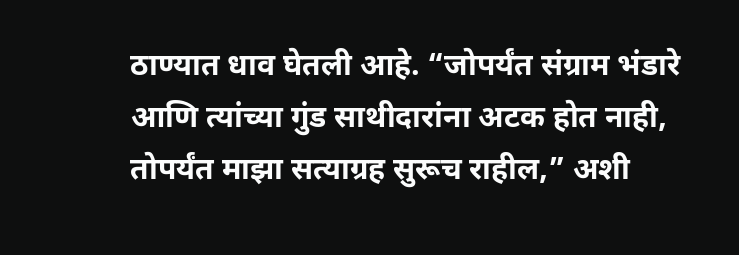ठाण्यात धाव घेतली आहे. “जोपर्यंत संग्राम भंडारे आणि त्यांच्या गुंड साथीदारांना अटक होत नाही, तोपर्यंत माझा सत्याग्रह सुरूच राहील,” अशी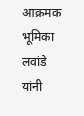आक्रमक भूमिका लवांडे यांनी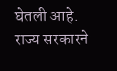घेतली आहे. राज्य सरकारने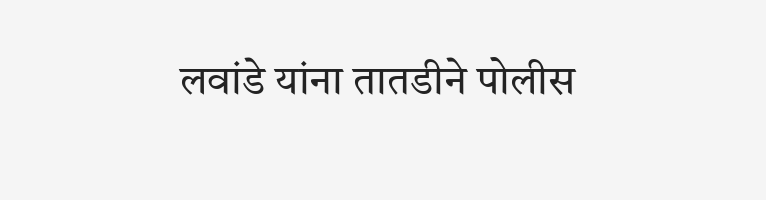लवांडे यांना तातडीने पोलीस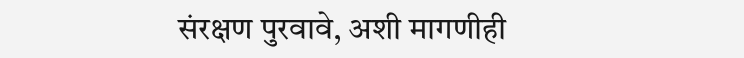संरक्षण पुरवावे, अशी मागणीही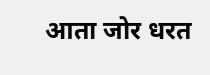आता जोर धरत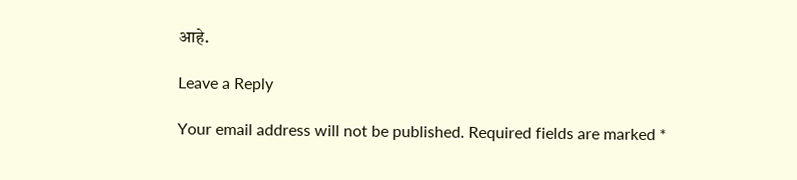आहे.

Leave a Reply

Your email address will not be published. Required fields are marked *